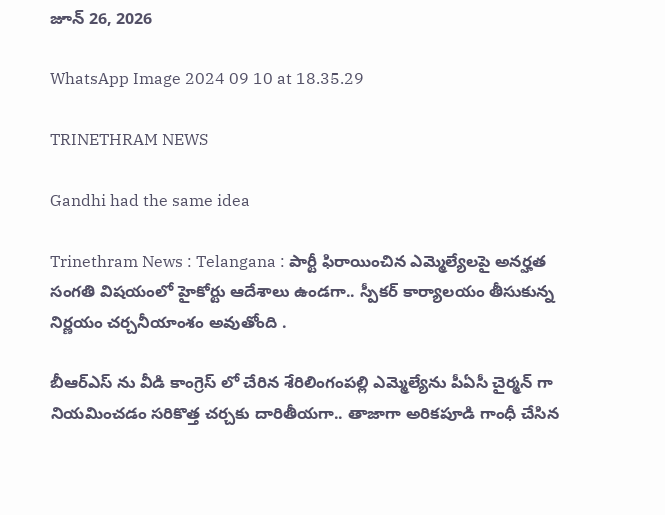జూన్ 26, 2026

WhatsApp Image 2024 09 10 at 18.35.29

TRINETHRAM NEWS

Gandhi had the same idea

Trinethram News : Telangana : పార్టీ ఫిరాయించిన ఎమ్మెల్యేలపై అనర్హత సంగతి విషయంలో హైకోర్టు ఆదేశాలు ఉండగా.. స్పీకర్ కార్యాలయం తీసుకున్న నిర్ణయం చర్చనీయాంశం అవుతోంది .

బీఆర్ఎస్ ను వీడి కాంగ్రెస్ లో చేరిన శేరిలింగంపల్లి ఎమ్మెల్యేను పీఏసీ చైర్మన్ గా నియమించడం సరికొత్త చర్చకు దారితీయగా.. తాజాగా అరికపూడి గాంధీ చేసిన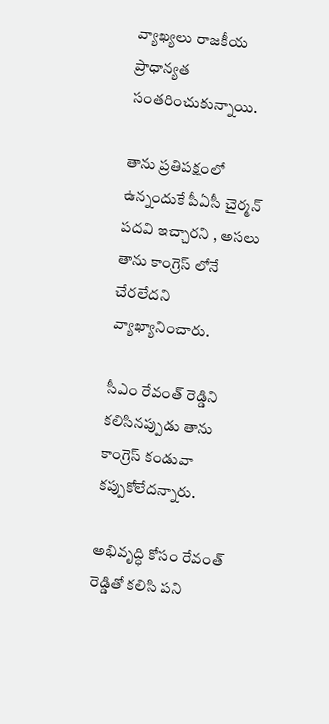వ్యాఖ్యలు రాజకీయ ప్రాధాన్యత సంతరించుకున్నాయి.

తాను ప్రతిపక్షంలో ఉన్నందుకే పీఏసీ చైర్మన్ పదవి ఇచ్చారని , అసలు తాను కాంగ్రెస్ లోనే చేరలేదని వ్యాఖ్యానించారు.

సీఎం రేవంత్ రెడ్డిని కలిసినప్పుడు తాను కాంగ్రెస్ కండువా కప్పుకోలేదన్నారు.

అభివృద్ధి కోసం రేవంత్ రెడ్డితో కలిసి పని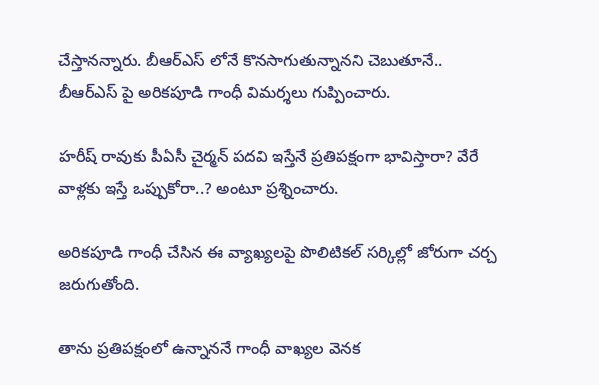చేస్తానన్నారు. బీఆర్ఎస్ లోనే కొనసాగుతున్నానని చెబుతూనే.. బీఆర్ఎస్ పై అరికపూడి గాంధీ విమర్శలు గుప్పించారు.

హరీష్ రావుకు పీఏసీ చైర్మన్ పదవి ఇస్తేనే ప్రతిపక్షంగా భావిస్తారా? వేరే వాళ్లకు ఇస్తే ఒప్పుకోరా..? అంటూ ప్రశ్నించారు.

అరికపూడి గాంధీ చేసిన ఈ వ్యాఖ్యలపై పొలిటికల్ సర్కిల్లో జోరుగా చర్చ జరుగుతోంది.

తాను ప్రతిపక్షంలో ఉన్నాననే గాంధీ వాఖ్యల వెనక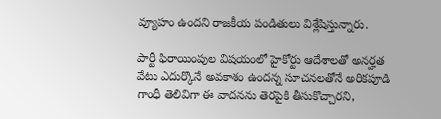వ్యూహం ఉందని రాజకీయ పండితులు విశ్లేషిస్తున్నారు.

పార్టీ ఫిరాయింపుల విషయంలో హైకోర్టు ఆదేశాలతో అనర్హత వేటు ఎదుర్కొనే అవకాశం ఉందన్న సూచనలతోనే అరికపూడి గాంధీ తెలివిగా ఈ వాదనను తెరపైకి తీసుకొచ్చారని,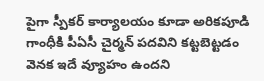పైగా స్పీకర్ కార్యాలయం కూడా అరికపూడి గాంధీకి పీఏసీ చైర్మన్ పదవిని కట్టబెట్టడం వెనక ఇదే వ్యూహం ఉందని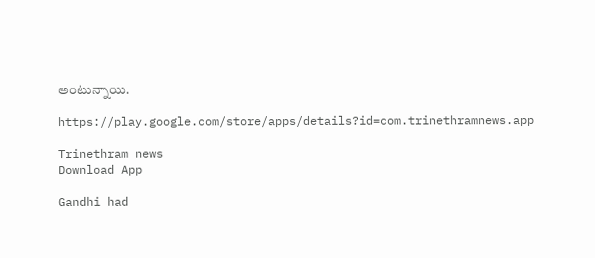అంటున్నాయి.

https://play.google.com/store/apps/details?id=com.trinethramnews.app

Trinethram news
Download App

Gandhi had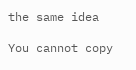the same idea

You cannot copy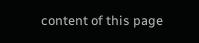content of this page